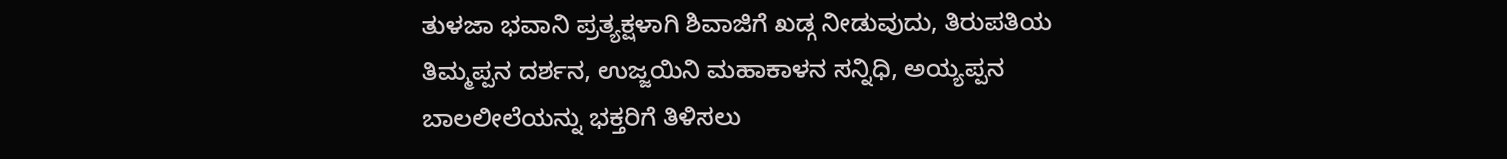ತುಳಜಾ ಭವಾನಿ ಪ್ರತ್ಯಕ್ಷಳಾಗಿ ಶಿವಾಜಿಗೆ ಖಡ್ಗ ನೀಡುವುದು, ತಿರುಪತಿಯ ತಿಮ್ಮಪ್ಪನ ದರ್ಶನ, ಉಜ್ಜಯಿನಿ ಮಹಾಕಾಳನ ಸನ್ನಿಧಿ, ಅಯ್ಯಪ್ಪನ ಬಾಲಲೀಲೆಯನ್ನು ಭಕ್ತರಿಗೆ ತಿಳಿಸಲು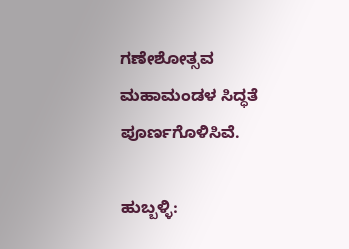ಗಣೇಶೋತ್ಸವ ಮಹಾಮಂಡಳ ಸಿದ್ಧತೆ ಪೂರ್ಣಗೊಳಿಸಿವೆ.

ಹುಬ್ಬಳ್ಳಿ: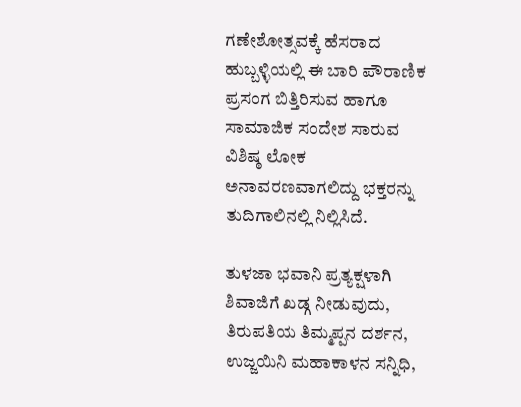ಗಣೇಶೋತ್ಸವಕ್ಕೆ ಹೆಸರಾದ ಹುಬ್ಬಳ್ಳಿಯಲ್ಲಿ ಈ ಬಾರಿ ಪೌರಾಣಿಕ ಪ್ರಸಂಗ ಬಿತ್ತಿರಿಸುವ ಹಾಗೂ ಸಾಮಾಜಿಕ ಸಂದೇಶ ಸಾರುವ ವಿಶಿಷ್ಠ ಲೋಕ ಅನಾವರಣವಾಗಲಿದ್ದು ಭಕ್ತರನ್ನು ತುದಿಗಾಲಿನಲ್ಲಿ ನಿಲ್ಲಿಸಿದೆ.

ತುಳಜಾ ಭವಾನಿ ಪ್ರತ್ಯಕ್ಷಳಾಗಿ ಶಿವಾಜಿಗೆ ಖಡ್ಗ ನೀಡುವುದು, ತಿರುಪತಿಯ ತಿಮ್ಮಪ್ಪನ ದರ್ಶನ, ಉಜ್ಜಯಿನಿ ಮಹಾಕಾಳನ ಸನ್ನಿಧಿ,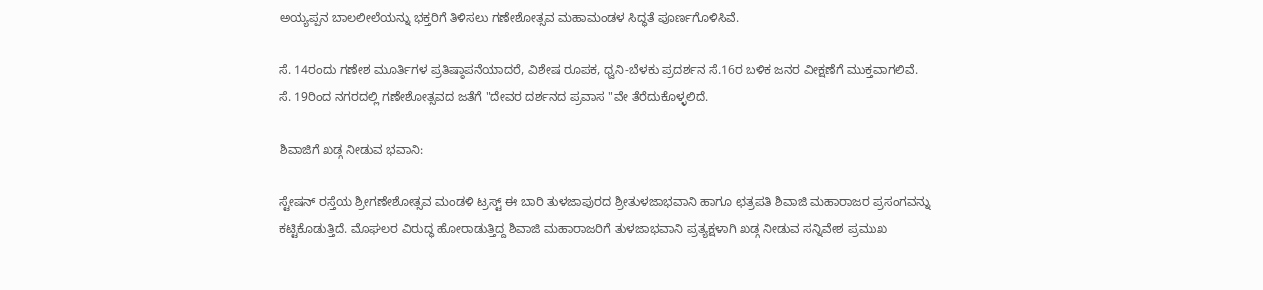ಅಯ್ಯಪ್ಪನ ಬಾಲಲೀಲೆಯನ್ನು ಭಕ್ತರಿಗೆ ತಿಳಿಸಲು ಗಣೇಶೋತ್ಸವ ಮಹಾಮಂಡಳ ಸಿದ್ಧತೆ ಪೂರ್ಣಗೊಳಿಸಿವೆ.

ಸೆ. 14ರಂದು ಗಣೇಶ ಮೂರ್ತಿಗಳ ಪ್ರತಿಷ್ಠಾಪನೆಯಾದರೆ, ವಿಶೇಷ ರೂಪಕ, ಧ್ವನಿ-ಬೆಳಕು ಪ್ರದರ್ಶನ ಸೆ.16ರ ಬಳಿಕ ಜನರ ವೀಕ್ಷಣೆಗೆ ಮುಕ್ತವಾಗಲಿವೆ. ಸೆ. 19ರಿಂದ ನಗರದಲ್ಲಿ ಗಣೇಶೋತ್ಸವದ ಜತೆಗೆ "ದೇವರ ದರ್ಶನದ ಪ್ರವಾಸ "ವೇ ತೆರೆದುಕೊಳ್ಳಲಿದೆ.

ಶಿವಾಜಿಗೆ ಖಡ್ಗ ನೀಡುವ ಭವಾನಿ:

ಸ್ಟೇಷನ್ ರಸ್ತೆಯ ಶ್ರೀಗಣೇಶೋತ್ಸವ ಮಂಡಳಿ ಟ್ರಸ್ಟ್‌ ಈ ಬಾರಿ ತುಳಜಾಪುರದ ಶ್ರೀತುಳಜಾಭವಾನಿ ಹಾಗೂ ಛತ್ರಪತಿ ಶಿವಾಜಿ ಮಹಾರಾಜರ ಪ್ರಸಂಗವನ್ನು ಕಟ್ಟಿಕೊಡುತ್ತಿದೆ. ಮೊಘಲರ ವಿರುದ್ಧ ಹೋರಾಡುತ್ತಿದ್ದ ಶಿವಾಜಿ ಮಹಾರಾಜರಿಗೆ ತುಳಜಾಭವಾನಿ ಪ್ರತ್ಯಕ್ಷಳಾಗಿ ಖಡ್ಗ ನೀಡುವ ಸನ್ನಿವೇಶ ಪ್ರಮುಖ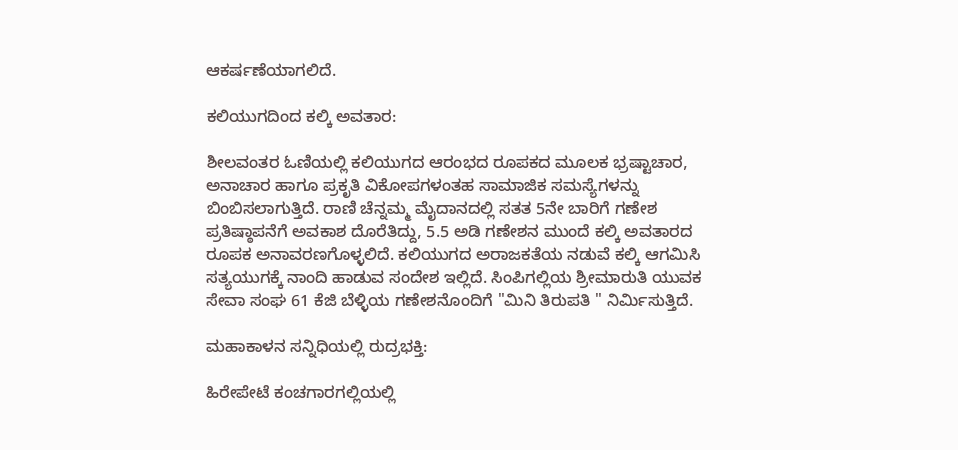ಆಕರ್ಷಣೆಯಾಗಲಿದೆ.

ಕಲಿಯುಗದಿಂದ ಕಲ್ಕಿ ಅವತಾರ:

ಶೀಲವಂತರ ಓಣಿಯಲ್ಲಿ ಕಲಿಯುಗದ ಆರಂಭದ ರೂಪಕದ ಮೂಲಕ ಭ್ರಷ್ಟಾಚಾರ, ಅನಾಚಾರ ಹಾಗೂ ಪ್ರಕೃತಿ ವಿಕೋಪಗಳಂತಹ ಸಾಮಾಜಿಕ ಸಮಸ್ಯೆಗಳನ್ನು ಬಿಂಬಿಸಲಾಗುತ್ತಿದೆ. ರಾಣಿ ಚೆನ್ನಮ್ಮ ಮೈದಾನದಲ್ಲಿ ಸತತ 5ನೇ ಬಾರಿಗೆ ಗಣೇಶ ಪ್ರತಿಷ್ಠಾಪನೆಗೆ ಅವಕಾಶ ದೊರೆತಿದ್ದು, 5.5 ಅಡಿ ಗಣೇಶನ ಮುಂದೆ ಕಲ್ಕಿ ಅವತಾರದ ರೂಪಕ ಅನಾವರಣಗೊಳ್ಳಲಿದೆ. ಕಲಿಯುಗದ ಅರಾಜಕತೆಯ ನಡುವೆ ಕಲ್ಕಿ ಆಗಮಿಸಿ ಸತ್ಯಯುಗಕ್ಕೆ ನಾಂದಿ ಹಾಡುವ ಸಂದೇಶ ಇಲ್ಲಿದೆ. ಸಿಂಪಿಗಲ್ಲಿಯ ಶ್ರೀಮಾರುತಿ ಯುವಕ ಸೇವಾ ಸಂಘ 61 ಕೆಜಿ ಬೆಳ್ಳಿಯ ಗಣೇಶನೊಂದಿಗೆ "ಮಿನಿ ತಿರುಪತಿ " ನಿರ್ಮಿಸುತ್ತಿದೆ.

ಮಹಾಕಾಳನ ಸನ್ನಿಧಿಯಲ್ಲಿ ರುದ್ರಭಕ್ತಿ:

ಹಿರೇಪೇಟೆ ಕಂಚಗಾರಗಲ್ಲಿಯಲ್ಲಿ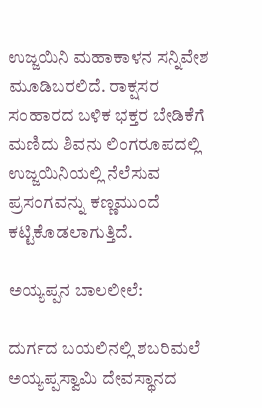ಉಜ್ಜಯಿನಿ ಮಹಾಕಾಳನ ಸನ್ನಿವೇಶ ಮೂಡಿಬರಲಿದೆ. ರಾಕ್ಷಸರ ಸಂಹಾರದ ಬಳಿಕ ಭಕ್ತರ ಬೇಡಿಕೆಗೆ ಮಣಿದು ಶಿವನು ಲಿಂಗರೂಪದಲ್ಲಿ ಉಜ್ಜಯಿನಿಯಲ್ಲಿ ನೆಲೆಸುವ ಪ್ರಸಂಗವನ್ನು ಕಣ್ಣಮುಂದೆ ಕಟ್ಟಿಕೊಡಲಾಗುತ್ತಿದೆ.

ಅಯ್ಯಪ್ಪನ ಬಾಲಲೀಲೆ:

ದುರ್ಗದ ಬಯಲಿನಲ್ಲಿ ಶಬರಿಮಲೆ ಅಯ್ಯಪ್ಪಸ್ವಾಮಿ ದೇವಸ್ಥಾನದ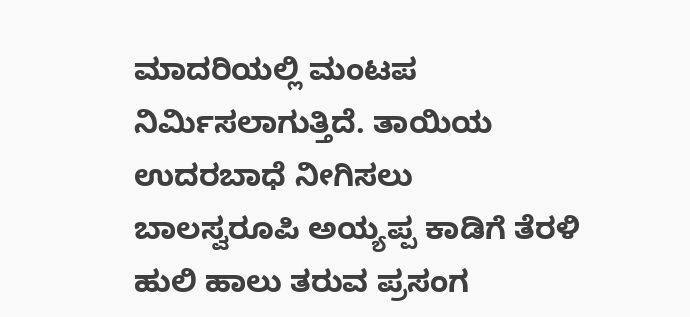ಮಾದರಿಯಲ್ಲಿ ಮಂಟಪ ನಿರ್ಮಿಸಲಾಗುತ್ತಿದೆ. ತಾಯಿಯ ಉದರಬಾಧೆ ನೀಗಿಸಲು ಬಾಲಸ್ವರೂಪಿ ಅಯ್ಯಪ್ಪ ಕಾಡಿಗೆ ತೆರಳಿ ಹುಲಿ ಹಾಲು ತರುವ ಪ್ರಸಂಗ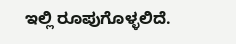ಇಲ್ಲಿ ರೂಪುಗೊಳ್ಳಲಿದೆ.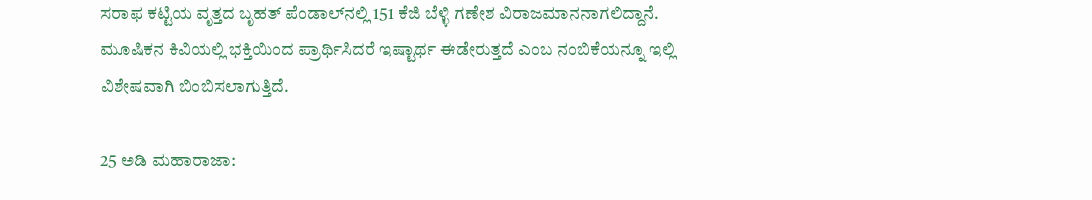ಸರಾಫ ಕಟ್ಟಿಯ ವೃತ್ತದ ಬೃಹತ್ ಪೆಂಡಾಲ್‌ನಲ್ಲಿ 151 ಕೆಜಿ ಬೆಳ್ಳಿ ಗಣೇಶ ವಿರಾಜಮಾನನಾಗಲಿದ್ದಾನೆ. ಮೂಷಿಕನ ಕಿವಿಯಲ್ಲಿ ಭಕ್ತಿಯಿಂದ ಪ್ರಾರ್ಥಿಸಿದರೆ ಇಷ್ಟಾರ್ಥ ಈಡೇರುತ್ತದೆ ಎಂಬ ನಂಬಿಕೆಯನ್ನೂ ಇಲ್ಲಿ ವಿಶೇಷವಾಗಿ ಬಿಂಬಿಸಲಾಗುತ್ತಿದೆ.

25 ಅಡಿ ಮಹಾರಾಜಾ: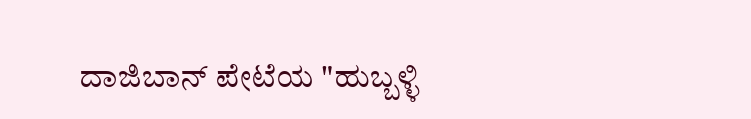ದಾಜಿಬಾನ್ ಪೇಟೆಯ "ಹುಬ್ಬಳ್ಳಿ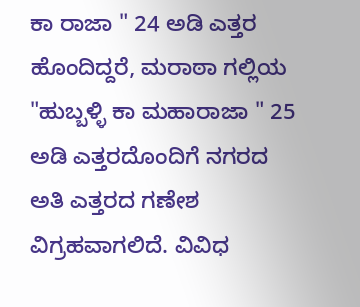ಕಾ ರಾಜಾ " 24 ಅಡಿ ಎತ್ತರ ಹೊಂದಿದ್ದರೆ, ಮರಾಠಾ ಗಲ್ಲಿಯ "ಹುಬ್ಬಳ್ಳಿ ಕಾ ಮಹಾರಾಜಾ " 25 ಅಡಿ ಎತ್ತರದೊಂದಿಗೆ ನಗರದ ಅತಿ ಎತ್ತರದ ಗಣೇಶ ವಿಗ್ರಹವಾಗಲಿದೆ. ವಿವಿಧ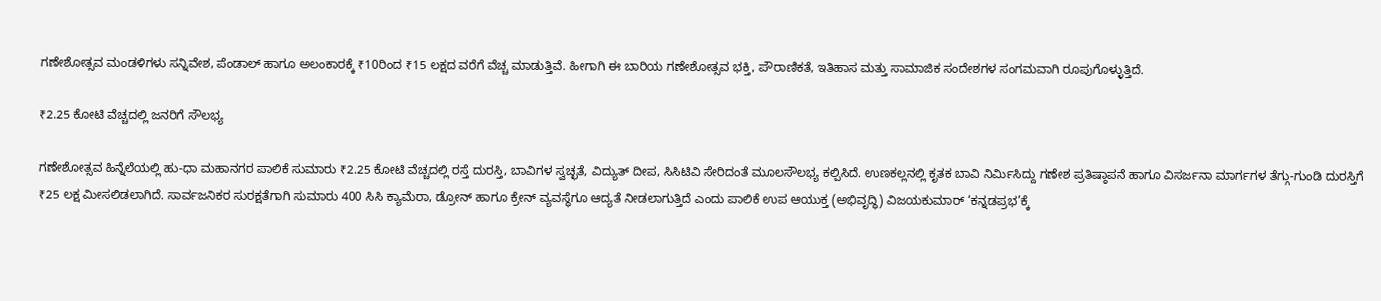ಗಣೇಶೋತ್ಸವ ಮಂಡಳಿಗಳು ಸನ್ನಿವೇಶ, ಪೆಂಡಾಲ್ ಹಾಗೂ ಅಲಂಕಾರಕ್ಕೆ ₹10ರಿಂದ ₹15 ಲಕ್ಷದ ವರೆಗೆ ವೆಚ್ಚ ಮಾಡುತ್ತಿವೆ. ಹೀಗಾಗಿ ಈ ಬಾರಿಯ ಗಣೇಶೋತ್ಸವ ಭಕ್ತಿ, ಪೌರಾಣಿಕತೆ, ಇತಿಹಾಸ ಮತ್ತು ಸಾಮಾಜಿಕ ಸಂದೇಶಗಳ ಸಂಗಮವಾಗಿ ರೂಪುಗೊಳ್ಳುತ್ತಿದೆ.

₹2.25 ಕೋಟಿ ವೆಚ್ಚದಲ್ಲಿ ಜನರಿಗೆ ಸೌಲಭ್ಯ

ಗಣೇಶೋತ್ಸವ ಹಿನ್ನೆಲೆಯಲ್ಲಿ ಹು-ಧಾ ಮಹಾನಗರ ಪಾಲಿಕೆ ಸುಮಾರು ₹2.25 ಕೋಟಿ ವೆಚ್ಚದಲ್ಲಿ ರಸ್ತೆ ದುರಸ್ತಿ, ಬಾವಿಗಳ ಸ್ವಚ್ಛತೆ, ವಿದ್ಯುತ್ ದೀಪ, ಸಿಸಿಟಿವಿ ಸೇರಿದಂತೆ ಮೂಲಸೌಲಭ್ಯ ಕಲ್ಪಿಸಿದೆ. ಉಣಕಲ್ಲನಲ್ಲಿ ಕೃತಕ ಬಾವಿ ನಿರ್ಮಿಸಿದ್ದು ಗಣೇಶ ಪ್ರತಿಷ್ಠಾಪನೆ ಹಾಗೂ ವಿಸರ್ಜನಾ ಮಾರ್ಗಗಳ ತೆಗ್ಗು-ಗುಂಡಿ ದುರಸ್ತಿಗೆ ₹25 ಲಕ್ಷ ಮೀಸಲಿಡಲಾಗಿದೆ. ಸಾರ್ವಜನಿಕರ ಸುರಕ್ಷತೆಗಾಗಿ ಸುಮಾರು 400 ಸಿಸಿ ಕ್ಯಾಮೆರಾ, ಡ್ರೋನ್ ಹಾಗೂ ಕ್ರೇನ್‌ ವ್ಯವಸ್ಥೆಗೂ ಆದ್ಯತೆ ನೀಡಲಾಗುತ್ತಿದೆ ಎಂದು ಪಾಲಿಕೆ ಉಪ ಆಯುಕ್ತ (ಅಭಿವೃದ್ಧಿ) ವಿಜಯಕುಮಾರ್ ‘ಕನ್ನಡಪ್ರಭ’ಕ್ಕೆ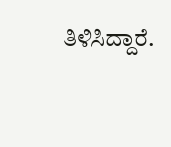ತಿಳಿಸಿದ್ದಾರೆ.